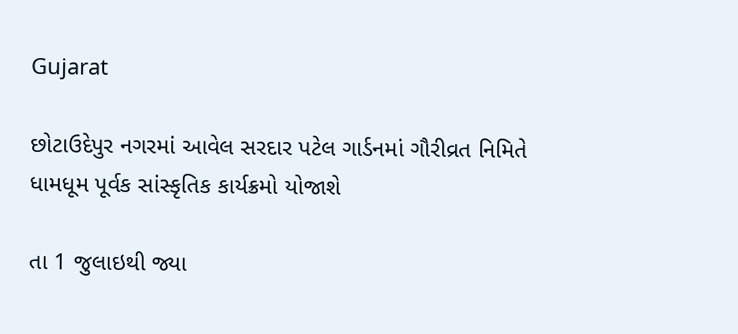Gujarat

છોટાઉદેપુર નગરમાં આવેલ સરદાર પટેલ ગાર્ડનમાં ગૌરીવ્રત નિમિતે ધામધૂમ પૂર્વક સાંસ્કૃતિક કાર્યક્રમો યોજાશે

તા 1 જુલાઇથી જ્યા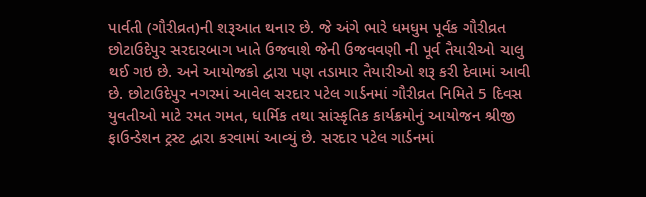પાર્વતી (ગૌરીવ્રત)ની શરૂઆત થનાર છે. જે અંગે ભારે ધમધુમ પૂર્વક ગૌરીવ્રત છોટાઉદેપુર સરદારબાગ ખાતે ઉજવાશે જેની ઉજવવણી ની પૂર્વ તૈયારીઓ ચાલુ થઈ ગઇ છે. અને આયોજકો દ્વારા પણ તડામાર તૈયારીઓ શરૂ કરી દેવામાં આવી છે. છોટાઉદેપુર નગરમાં આવેલ સરદાર પટેલ ગાર્ડનમાં ગૌરીવ્રત નિમિતે 5 દિવસ યુવતીઓ માટે રમત ગમત, ધાર્મિક તથા સાંસ્કૃતિક કાર્યક્રમોનું આયોજન શ્રીજી ફાઉન્ડેશન ટ્રસ્ટ દ્વારા કરવામાં આવ્યું છે. સરદાર પટેલ ગાર્ડનમાં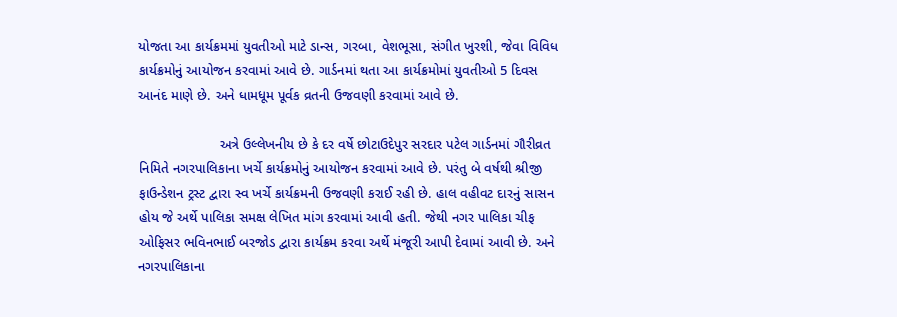યોજતા આ કાર્યક્રમમાં યુવતીઓ માટે ડાન્સ, ગરબા, વેશભૂસા, સંગીત ખુરશી, જેવા વિવિધ કાર્યક્રમોનું આયોજન કરવામાં આવે છે. ગાર્ડનમાં થતા આ કાર્યક્રમોમાં યુવતીઓ 5 દિવસ આનંદ માણે છે. અને ધામધૂમ પૂર્વક વ્રતની ઉજવણી કરવામાં આવે છે.

                     અત્રે ઉલ્લેખનીય છે કે દર વર્ષે છોટાઉદેપુર સરદાર પટેલ ગાર્ડનમાં ગૌરીવ્રત નિમિતે નગરપાલિકાના ખર્ચે કાર્યક્રમોનું આયોજન કરવામાં આવે છે. પરંતુ બે વર્ષથી શ્રીજી ફાઉન્ડેશન ટ્રસ્ટ દ્વારા સ્વ ખર્ચે કાર્યક્રમની ઉજવણી કરાઈ રહી છે. હાલ વહીવટ દારનું સાસન હોય જે અર્થે પાલિકા સમક્ષ લેખિત માંગ કરવામાં આવી હતી. જેથી નગર પાલિકા ચીફ ઓફિસર ભવિનભાઈ બરજોડ દ્વારા કાર્યક્રમ કરવા અર્થે મંજૂરી આપી દેવામાં આવી છે. અને નગરપાલિકાના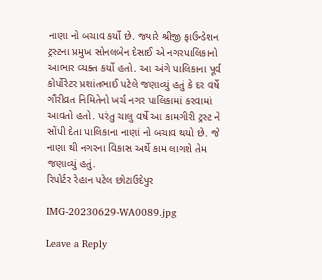નાણા નો બચાવ કર્યો છે. જ્યારે શ્રીજી ફાઉન્ડેશન ટ્રસ્ટના પ્રમુખ સોનલબેન દેસાઈ એ નગરપાલિકાનો આભાર વ્યક્ત કર્યો હતો. આ અંગે પાલિકાના પૂર્વ કોર્પોરેટર પ્રશાંતભાઈ પટેલે જણાવ્યું હતું કે દર વર્ષે ગૌરીવ્રત નિમિતેનો ખર્ચ નગર પાલિકામાં કરવામાં આવતો હતો. પરંતુ ચાલુ વર્ષે આ કામગીરી ટ્રસ્ટ ને સોંપી દેતા પાલિકાના નાણાં નો બચાવ થયો છે. જે નાણા થી નગરના વિકાસ અર્થે કામ લાગશે તેમ જણાવ્યું હતું.
રિપોર્ટર રેહાન પટેલ છોટાઉદેપુર

IMG-20230629-WA0089.jpg

Leave a Reply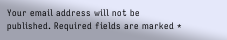Your email address will not be published. Required fields are marked *